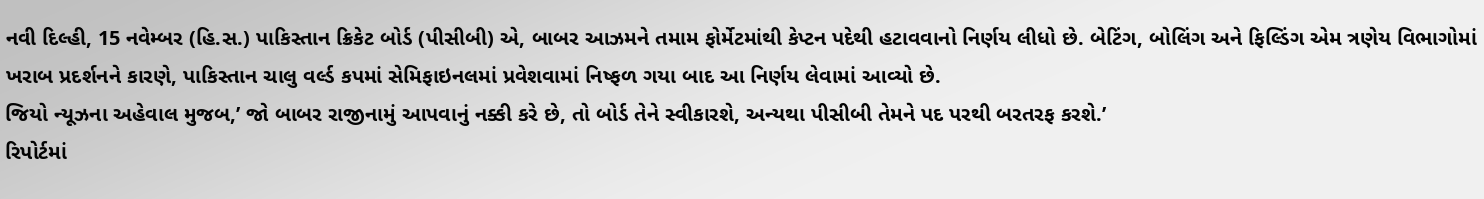નવી દિલ્હી, 15 નવેમ્બર (હિ.સ.) પાકિસ્તાન ક્રિકેટ બોર્ડ (પીસીબી) એ, બાબર આઝમને તમામ ફોર્મેટમાંથી કેપ્ટન પદેથી હટાવવાનો નિર્ણય લીધો છે. બેટિંગ, બોલિંગ અને ફિલ્ડિંગ એમ ત્રણેય વિભાગોમાં ખરાબ પ્રદર્શનને કારણે, પાકિસ્તાન ચાલુ વર્લ્ડ કપમાં સેમિફાઇનલમાં પ્રવેશવામાં નિષ્ફળ ગયા બાદ આ નિર્ણય લેવામાં આવ્યો છે.
જિયો ન્યૂઝના અહેવાલ મુજબ,’ જો બાબર રાજીનામું આપવાનું નક્કી કરે છે, તો બોર્ડ તેને સ્વીકારશે, અન્યથા પીસીબી તેમને પદ પરથી બરતરફ કરશે.’
રિપોર્ટમાં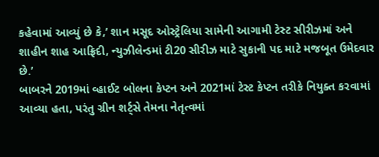કહેવામાં આવ્યું છે કે,’ શાન મસૂદ ઓસ્ટ્રેલિયા સામેની આગામી ટેસ્ટ સીરીઝમાં અને શાહીન શાહ આફ્રિદી, ન્યુઝીલેન્ડમાં ટી20 સીરીઝ માટે સુકાની પદ માટે મજબૂત ઉમેદવાર છે.’
બાબરને 2019માં વ્હાઈટ બોલના કેપ્ટન અને 2021માં ટેસ્ટ કેપ્ટન તરીકે નિયુક્ત કરવામાં આવ્યા હતા, પરંતુ ગ્રીન શર્ટ્સે તેમના નેતૃત્વમાં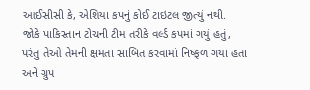આઈસીસી કે, એશિયા કપનું કોઈ ટાઇટલ જીત્યું નથી.
જોકે પાકિસ્તાન ટોચની ટીમ તરીકે વર્લ્ડ કપમાં ગયું હતું, પરંતુ તેઓ તેમની ક્ષમતા સાબિત કરવામાં નિષ્ફળ ગયા હતા અને ગ્રુપ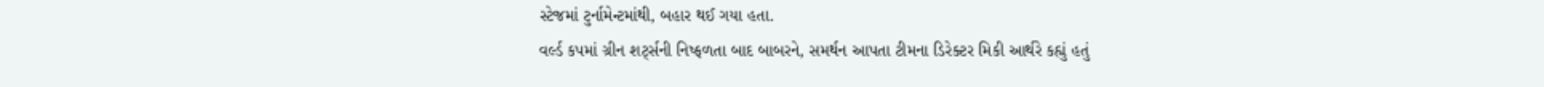સ્ટેજમાં ટુર્નામેન્ટમાંથી, બહાર થઈ ગયા હતા.
વર્લ્ડ કપમાં ગ્રીન શર્ટ્સની નિષ્ફળતા બાદ બાબરને, સમર્થન આપતા ટીમના ડિરેક્ટર મિકી આર્થરે કહ્યું હતું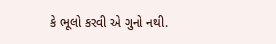કે ભૂલો કરવી એ ગુનો નથી.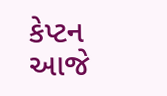કેપ્ટન આજે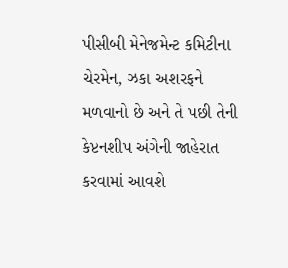પીસીબી મેનેજમેન્ટ કમિટીના ચેરમેન, ઝકા અશરફને મળવાનો છે અને તે પછી તેની કેપ્ટનશીપ અંગેની જાહેરાત કરવામાં આવશે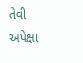તેવી અપેક્ષા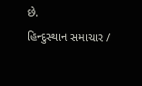છે.
હિન્દુસ્થાન સમાચાર /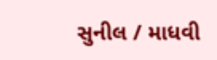સુનીલ / માધવી